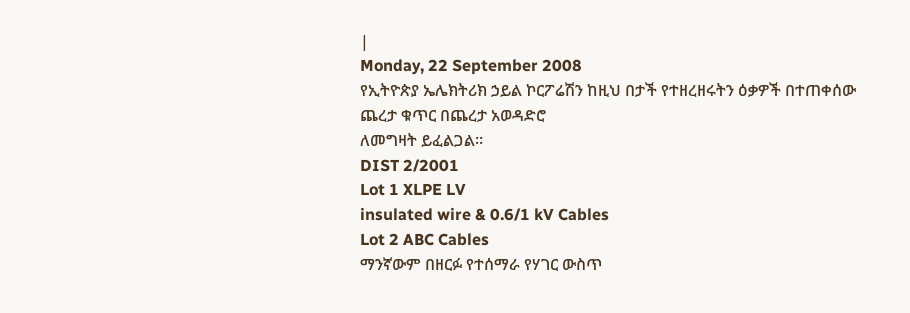|
Monday, 22 September 2008
የኢትዮጵያ ኤሌክትሪክ ኃይል ኮርፖሬሽን ከዚህ በታች የተዘረዘሩትን ዕቃዎች በተጠቀሰው ጨረታ ቁጥር በጨረታ አወዳድሮ
ለመግዛት ይፈልጋል፡፡
DIST 2/2001
Lot 1 XLPE LV
insulated wire & 0.6/1 kV Cables
Lot 2 ABC Cables
ማንኛውም በዘርፉ የተሰማራ የሃገር ውስጥ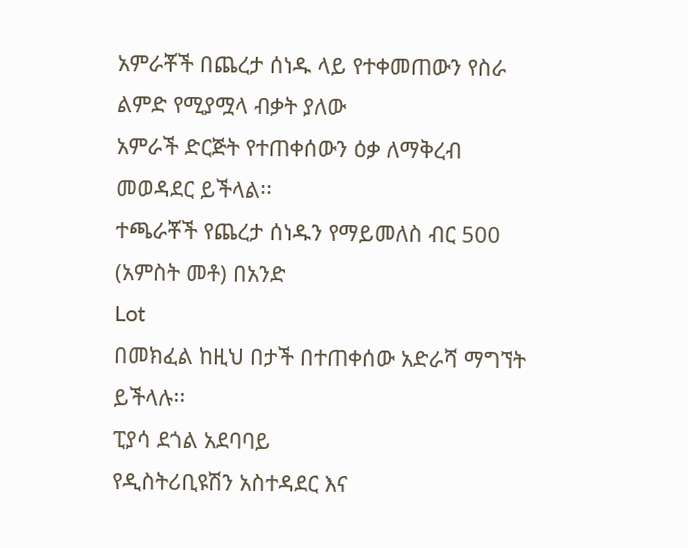አምራቾች በጨረታ ሰነዱ ላይ የተቀመጠውን የስራ ልምድ የሚያሟላ ብቃት ያለው
አምራች ድርጅት የተጠቀሰውን ዕቃ ለማቅረብ መወዳደር ይችላል፡፡
ተጫራቾች የጨረታ ሰነዱን የማይመለስ ብር 500 (አምስት መቶ) በአንድ
Lot
በመክፈል ከዚህ በታች በተጠቀሰው አድራሻ ማግኘት ይችላሉ፡፡
ፒያሳ ደጎል አደባባይ
የዲስትሪቢዩሽን አስተዳደር እና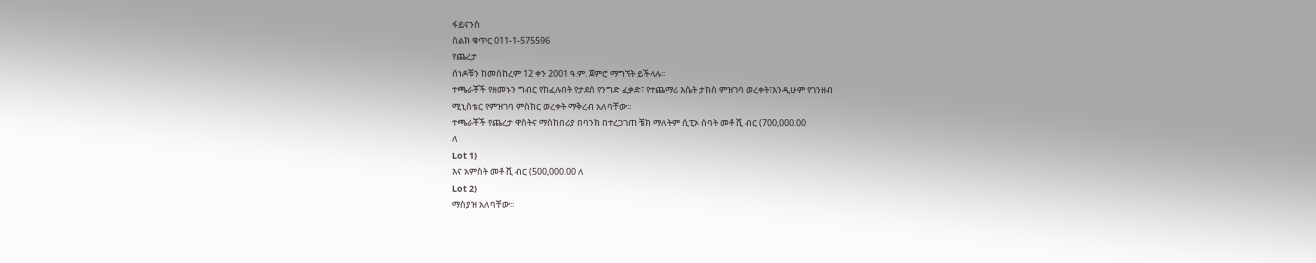ፋይናንስ
ስልክ ቁጥር 011-1-575596
የጨረታ
ሰነዶቹን ከመስከረም 12 ቀን 2001 ዓ.ም. ጀምሮ ማግኘት ይችላሉ፡፡
ተጫራቾች የዘመኑን ግብር የከፈሉበት የታደሰ የንግድ ፈቃድ፣ የተጨማሪ እሴት ታክስ ምዝገባ ወረቀት፣እንዲሁም የገንዘብ
ሚኒስቴር የምዝገባ ምስክር ወረቀት ማቅረብ አለባቸው፡፡
ተጫራቾች የጨረታ ዋስትና ማስከበሪያ በባንክ በተረጋገጠ ቼክ ማለትም ሲፒኦ ሰባት መቶ ሺ ብር (700,000.00
ለ
Lot 1)
እና አምስት መቶ ሺ ብር (500,000.00 ለ
Lot 2)
ማስያዝ አለባቸው፡፡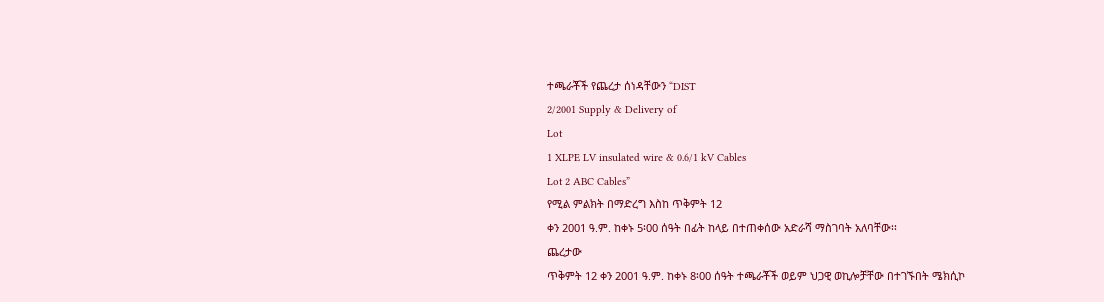ተጫራቾች የጨረታ ሰነዳቸውን “DIST
2/2001 Supply & Delivery of
Lot
1 XLPE LV insulated wire & 0.6/1 kV Cables
Lot 2 ABC Cables”
የሚል ምልክት በማድረግ እስከ ጥቅምት 12
ቀን 2001 ዓ.ም. ከቀኑ 5፡00 ሰዓት በፊት ከላይ በተጠቀሰው አድራሻ ማስገባት አለባቸው፡፡
ጨረታው
ጥቅምት 12 ቀን 2001 ዓ.ም. ከቀኑ 8፡00 ሰዓት ተጫራቾች ወይም ህጋዊ ወኪሎቻቸው በተገኙበት ሜክሲኮ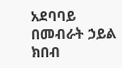አደባባይ
በመብራት ኃይል ክበብ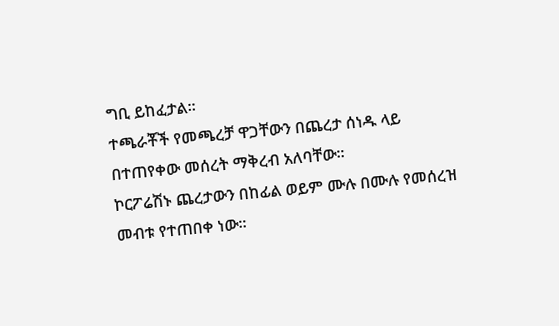ግቢ ይከፈታል፡፡
ተጫራቾች የመጫረቻ ዋጋቸውን በጨረታ ሰነዱ ላይ በተጠየቀው መሰረት ማቅረብ አለባቸው፡፡
ኮርፖሬሽኑ ጨረታውን በከፊል ወይም ሙሉ በሙሉ የመሰረዝ መብቱ የተጠበቀ ነው፡፡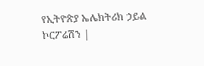የኢትዮጵያ ኤሌክትሪክ ኃይል ኮርፖሬሽን |